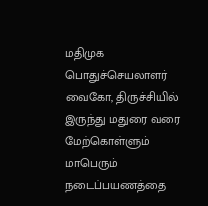மதிமுக பொதுச்செயலாளர் வைகோ, திருச்சியில் இருந்து மதுரை வரை மேற்கொள்ளும் மாபெரும் நடைப்பயணத்தை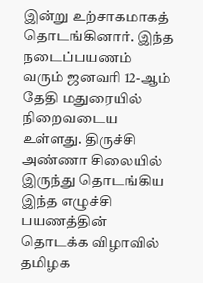இன்று உற்சாகமாகத் தொடங்கினார். இந்த நடைப்பயணம் வரும் ஜனவரி 12-ஆம் தேதி மதுரையில் நிறைவடைய உள்ளது. திருச்சி அண்ணா சிலையில் இருந்து தொடங்கிய இந்த எழுச்சி பயணத்தின் தொடக்க விழாவில் தமிழக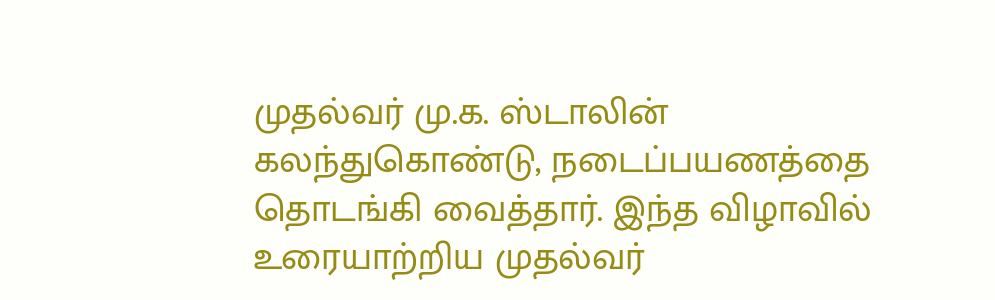முதல்வர் மு.க. ஸ்டாலின் கலந்துகொண்டு, நடைப்பயணத்தை தொடங்கி வைத்தார். இந்த விழாவில் உரையாற்றிய முதல்வர்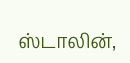ஸ்டாலின்,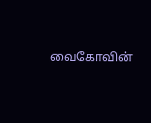வைகோவின்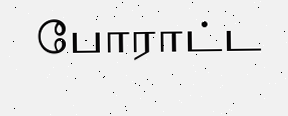போராட்ட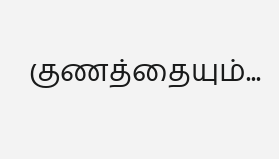குணத்தையும்...